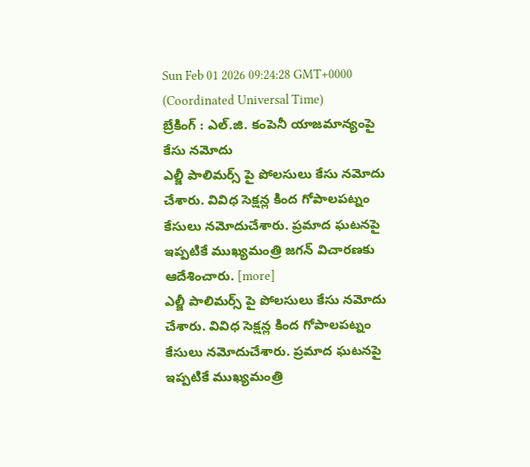Sun Feb 01 2026 09:24:28 GMT+0000 (Coordinated Universal Time)
బ్రేకింగ్ : ఎల్.జి. కంపెనీ యాజమాన్యంపై కేసు నమోదు
ఎల్జీ పాలిమర్స్ పై పోలసులు కేసు నమోదు చేశారు. వివిధ సెక్షన్ల కింద గోపాలపట్నం కేసులు నమోదుచేశారు. ప్రమాద ఘటనపై ఇప్పటికే ముఖ్యమంత్రి జగన్ విచారణకు ఆదేశించారు. [more]
ఎల్జీ పాలిమర్స్ పై పోలసులు కేసు నమోదు చేశారు. వివిధ సెక్షన్ల కింద గోపాలపట్నం కేసులు నమోదుచేశారు. ప్రమాద ఘటనపై ఇప్పటికే ముఖ్యమంత్రి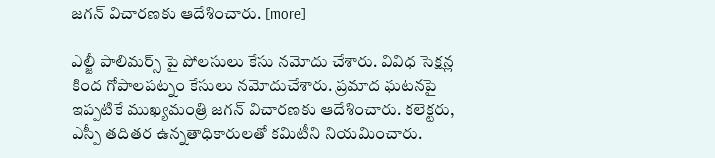జగన్ విచారణకు ఆదేశించారు. [more]

ఎల్జీ పాలిమర్స్ పై పోలసులు కేసు నమోదు చేశారు. వివిధ సెక్షన్ల కింద గోపాలపట్నం కేసులు నమోదుచేశారు. ప్రమాద ఘటనపై ఇప్పటికే ముఖ్యమంత్రి జగన్ విచారణకు ఆదేశించారు. కలెక్టరు, ఎస్పీ తదితర ఉన్నతాధికారులతో కమిటీని నియమించారు.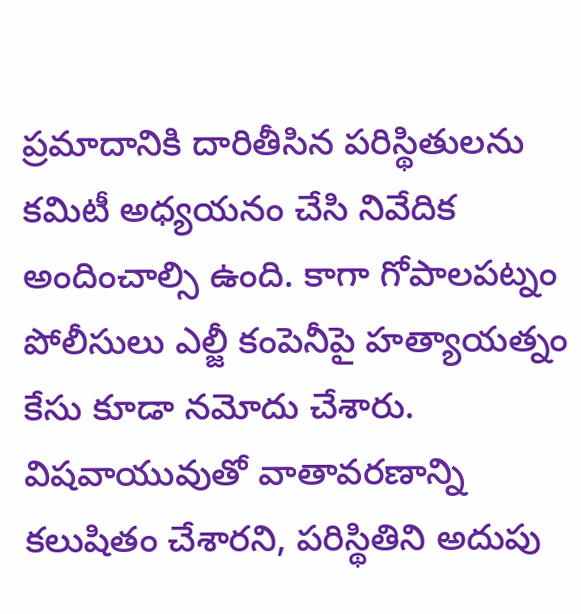ప్రమాదానికి దారితీసిన పరిస్థితులను కమిటీ అధ్యయనం చేసి నివేదిక అందించాల్సి ఉంది. కాగా గోపాలపట్నం పోలీసులు ఎల్జీ కంపెనీపై హత్యాయత్నం కేసు కూడా నమోదు చేశారు. విషవాయువుతో వాతావరణాన్ని కలుషితం చేశారని, పరిస్థితిని అదుపు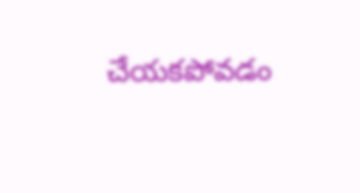చేయకపోవడం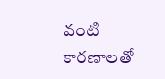వంటి కారణాలతో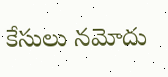కేసులు నమోదు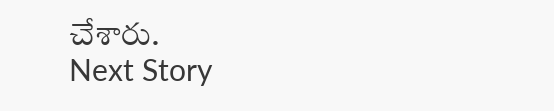చేశారు.
Next Story